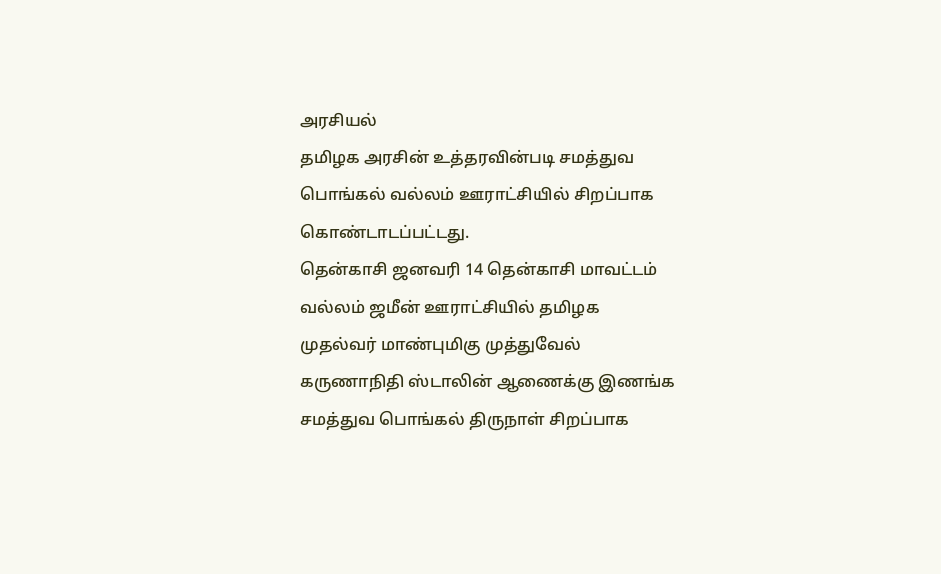அரசியல்
தமிழக அரசின் உத்தரவின்படி சமத்துவ பொங்கல் வல்லம் ஊராட்சியில் சிறப்பாக கொண்டாடப்பட்டது.
தென்காசி ஜனவரி 14 தென்காசி மாவட்டம் வல்லம் ஜமீன் ஊராட்சியில் தமிழக முதல்வர் மாண்புமிகு முத்துவேல் கருணாநிதி ஸ்டாலின் ஆணைக்கு இணங்க சமத்துவ பொங்கல் திருநாள் சிறப்பாக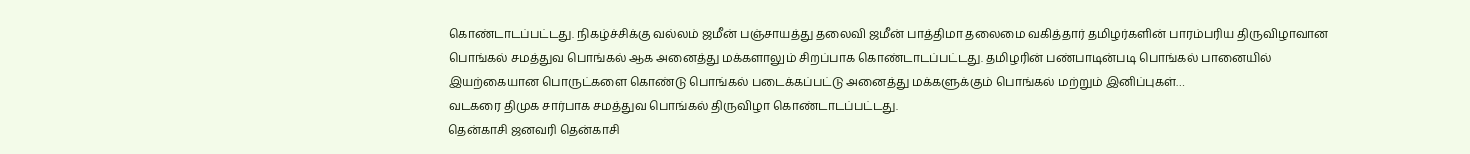கொண்டாடப்பட்டது. நிகழ்ச்சிக்கு வல்லம் ஜமீன் பஞ்சாயத்து தலைவி ஜமீன் பாத்திமா தலைமை வகித்தார் தமிழர்களின் பாரம்பரிய திருவிழாவான பொங்கல் சமத்துவ பொங்கல் ஆக அனைத்து மக்களாலும் சிறப்பாக கொண்டாடப்பட்டது. தமிழரின் பண்பாடின்படி பொங்கல் பானையில் இயற்கையான பொருட்களை கொண்டு பொங்கல் படைக்கப்பட்டு அனைத்து மக்களுக்கும் பொங்கல் மற்றும் இனிப்புகள்…
வடகரை திமுக சார்பாக சமத்துவ பொங்கல் திருவிழா கொண்டாடப்பட்டது.
தென்காசி ஜனவரி தென்காசி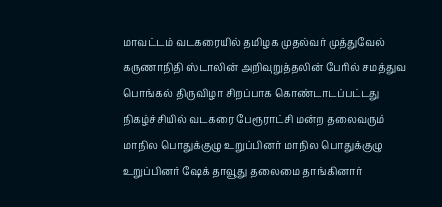மாவட்டம் வடகரையில் தமிழக முதல்வர் முத்துவேல் கருணாநிதி ஸ்டாலின் அறிவுறுத்தலின் பேரில் சமத்துவ பொங்கல் திருவிழா சிறப்பாக கொண்டாடப்பட்டது நிகழ்ச்சியில் வடகரை பேரூராட்சி மன்ற தலைவரும் மாநில பொதுக்குழு உறுப்பினர் மாநில பொதுக்குழு உறுப்பினர் ஷேக் தாவூது தலைமை தாங்கினார்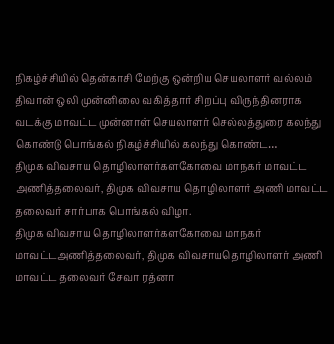நிகழ்ச்சியில் தென்காசி மேற்கு ஒன்றிய செயலாளர் வல்லம் திவான் ஒலி முன்னிலை வகித்தார் சிறப்பு விருந்தினராக வடக்கு மாவட்ட முன்னாள் செயலாளர் செல்லத்துரை கலந்து கொண்டு பொங்கல் நிகழ்ச்சியில் கலந்து கொண்ட…
திமுக விவசாய தொழிலாளர்களகோவை மாநகர் மாவட்ட அணித்தலைவர், திமுக விவசாய தொழிலாளர் அணி மாவட்ட தலைவர் சார்பாக பொங்கல் விழா.
திமுக விவசாய தொழிலாளர்களகோவை மாநகர் மாவட்டஅணித்தலைவர், திமுக விவசாயதொழிலாளர் அணி மாவட்ட தலைவர் சேவா ரத்னா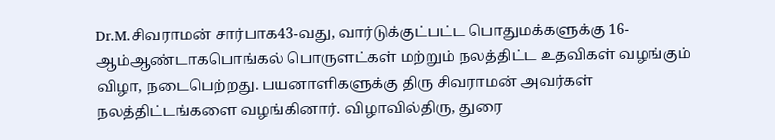Dr.M.சிவராமன் சார்பாக43-வது, வார்டுக்குட்பட்ட பொதுமக்களுக்கு 16-ஆம்ஆண்டாகபொங்கல் பொருளட்கள் மற்றும் நலத்திட்ட உதவிகள் வழங்கும் விழா, நடைபெற்றது. பயனாளிகளுக்கு திரு சிவராமன் அவர்கள் நலத்திட்டங்களை வழங்கினார். விழாவில்திரு, துரை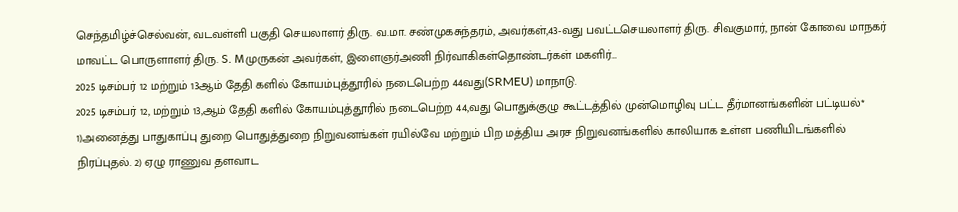செந்தமிழ்ச்செல்வன், வடவள்ளி பகுதி செயலாளர் திரு. வ.மா. சண்முகசுந்தரம், அவர்கள்,43-வது பவட்டசெயலாளர் திரு. சிவகுமார், நான் கோவை மாநகர் மாவட்ட பொருளாளர் திரு. S. Mமுருகன் அவர்கள், இளைஞர்அணி நிர்வாகிகள்தொண்டர்கள் மகளிர்…
2025 டிசம்பர் 12 மற்றும் 13ஆம் தேதி களில் கோயம்புத்தூரில் நடைபெற்ற 44வது(SRMEU) மாநாடு.
2025 டிசம்பர் 12, மற்றும் 13,ஆம் தேதி களில் கோயம்புத்தூரில் நடைபெற்ற 44,வது பொதுக்குழு கூட்டத்தில் முன்மொழிவு பட்ட தீர்மானங்களின் பட்டியல்* 1)அனைத்து பாதுகாப்பு துறை பொதுத்துறை நிறுவனங்கள் ரயில்வே மற்றும் பிற மத்திய அரச நிறுவனங்களில் காலியாக உள்ள பணியிடங்களில் நிரப்புதல். 2) ஏழு ராணுவ தளவாட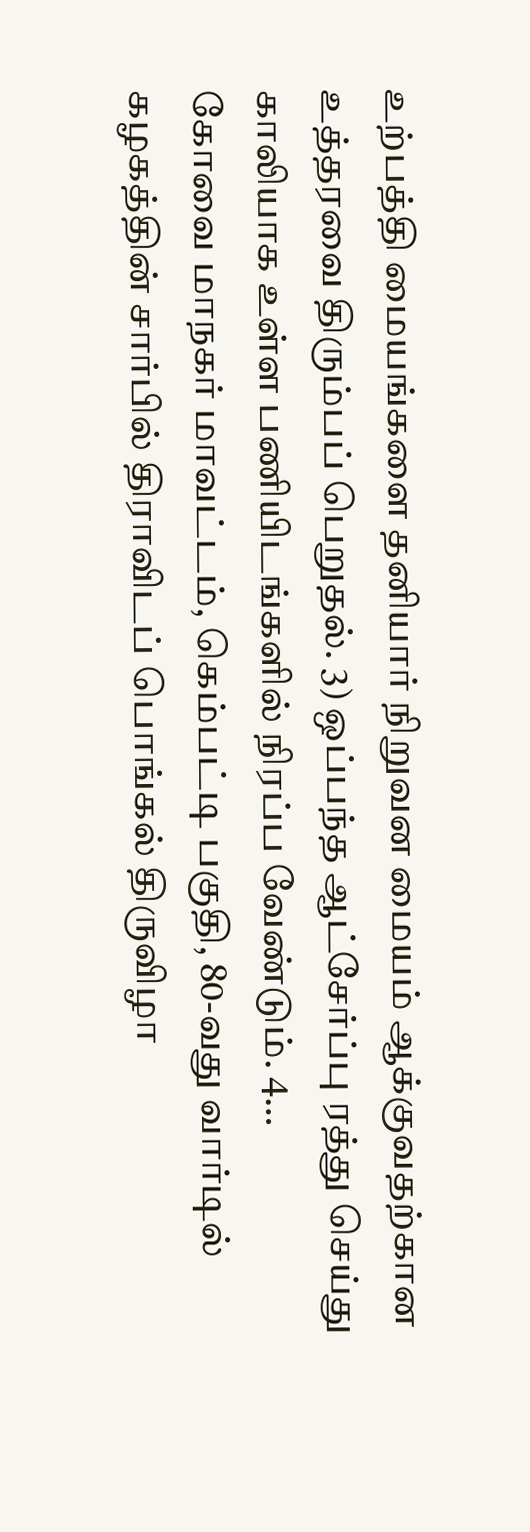உற்பத்தி மையங்களை தனியார் நிறுவன மையம் ஆக்குவதற்கான உத்தரவை திரும்பப் பெறுதல். 3) ஒப்பந்த ஆட்சேர்ப்பு ரத்து செய்து காலியாக உள்ள பணியிடங்களில் நிரப்ப வேண்டும். 4…
கோவை மாநகர் மாவட்டம், கெம்பட்டி பகுதி, 80-வது வார்டில் கழகத்தின் சார்பில் திராவிடப் பொங்கல் திருவிழா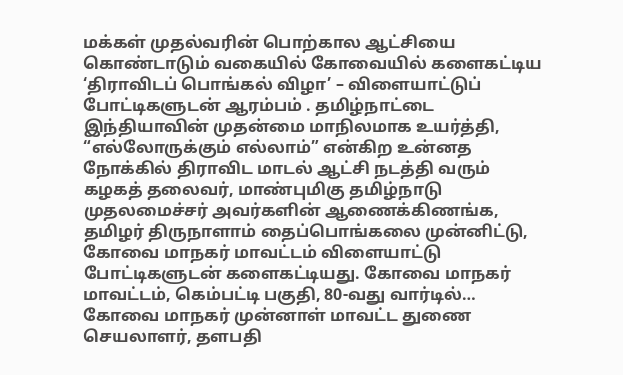மக்கள் முதல்வரின் பொற்கால ஆட்சியை கொண்டாடும் வகையில் கோவையில் களைகட்டிய ‘திராவிடப் பொங்கல் விழா’ – விளையாட்டுப் போட்டிகளுடன் ஆரம்பம் . தமிழ்நாட்டை இந்தியாவின் முதன்மை மாநிலமாக உயர்த்தி, “எல்லோருக்கும் எல்லாம்” என்கிற உன்னத நோக்கில் திராவிட மாடல் ஆட்சி நடத்தி வரும் கழகத் தலைவர், மாண்புமிகு தமிழ்நாடு முதலமைச்சர் அவர்களின் ஆணைக்கிணங்க, தமிழர் திருநாளாம் தைப்பொங்கலை முன்னிட்டு, கோவை மாநகர் மாவட்டம் விளையாட்டு போட்டிகளுடன் களைகட்டியது. கோவை மாநகர் மாவட்டம், கெம்பட்டி பகுதி, 80-வது வார்டில்…
கோவை மாநகர் முன்னாள் மாவட்ட துணை செயலாளர், தளபதி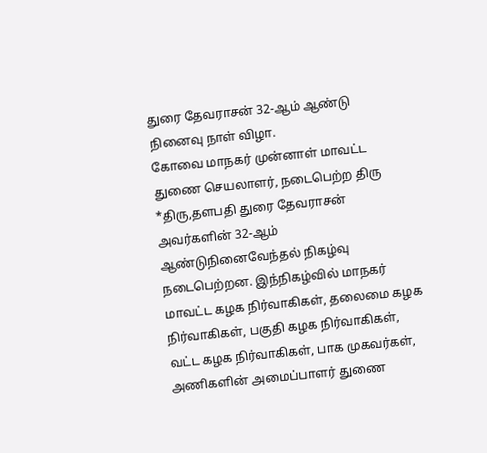துரை தேவராசன் 32-ஆம் ஆண்டு நினைவு நாள் விழா.
கோவை மாநகர் முன்னாள் மாவட்ட துணை செயலாளர், நடைபெற்ற திரு *திரு,தளபதி துரை தேவராசன் அவர்களின் 32-ஆம் ஆண்டுநினைவேந்தல் நிகழ்வு நடைபெற்றன. இந்நிகழ்வில் மாநகர் மாவட்ட கழக நிர்வாகிகள், தலைமை கழக நிர்வாகிகள், பகுதி கழக நிர்வாகிகள், வட்ட கழக நிர்வாகிகள், பாக முகவர்கள், அணிகளின் அமைப்பாளர் துணை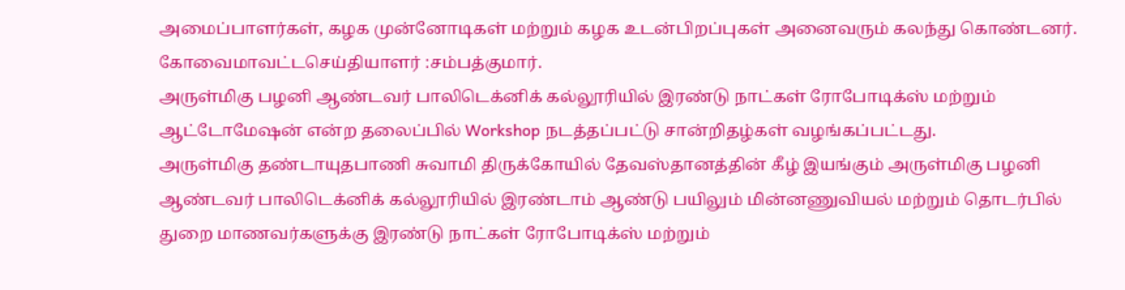அமைப்பாளர்கள், கழக முன்னோடிகள் மற்றும் கழக உடன்பிறப்புகள் அனைவரும் கலந்து கொண்டனர். கோவைமாவட்டசெய்தியாளர் :சம்பத்குமார்.
அருள்மிகு பழனி ஆண்டவர் பாலிடெக்னிக் கல்லூரியில் இரண்டு நாட்கள் ரோபோடிக்ஸ் மற்றும் ஆட்டோமேஷன் என்ற தலைப்பில் Workshop நடத்தப்பட்டு சான்றிதழ்கள் வழங்கப்பட்டது.
அருள்மிகு தண்டாயுதபாணி சுவாமி திருக்கோயில் தேவஸ்தானத்தின் கீழ் இயங்கும் அருள்மிகு பழனி ஆண்டவர் பாலிடெக்னிக் கல்லூரியில் இரண்டாம் ஆண்டு பயிலும் மின்னணுவியல் மற்றும் தொடர்பில் துறை மாணவர்களுக்கு இரண்டு நாட்கள் ரோபோடிக்ஸ் மற்றும்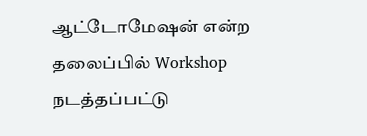ஆட்டோமேஷன் என்ற தலைப்பில் Workshop நடத்தப்பட்டு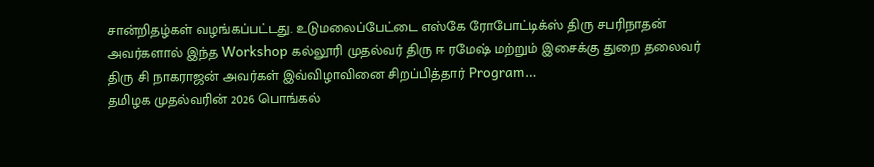சான்றிதழ்கள் வழங்கப்பட்டது. உடுமலைப்பேட்டை எஸ்கே ரோபோட்டிக்ஸ் திரு சபரிநாதன் அவர்களால் இந்த Workshop கல்லூரி முதல்வர் திரு ஈ ரமேஷ் மற்றும் இசைக்கு துறை தலைவர் திரு சி நாகராஜன் அவர்கள் இவ்விழாவினை சிறப்பித்தார் Program…
தமிழக முதல்வரின் 2026 பொங்கல்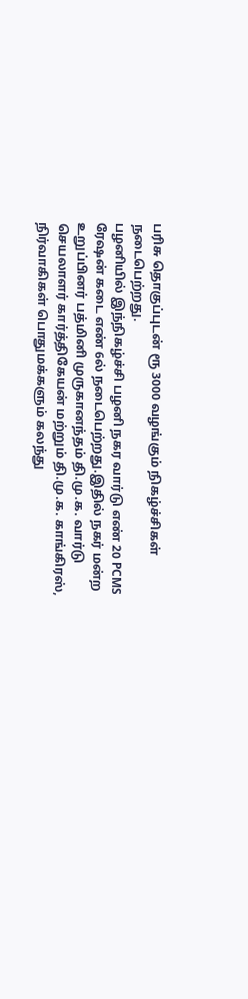பரிசு தொகுப்புடன் ரூ 3000 வழங்கும் நிகழ்ச்சிகள் நடைபெற்றது.
பழனியில் இந்நிகழ்ச்சி பழனி நகர வார்டு எண் 20 PCMS ரேஷன் கடை எண் 6ல் நடைபெற்றது.இதில் நகர் மன்ற உறுப்பினர் பத்மினி முருகானந்தம் தி.மு.க. வார்டு செயலாளர் கார்த்திகேயன் மற்றும் தி.மு.க. காங்கிரஸ், நிர்வாகிகள் பொதுமக்களும் கலந்து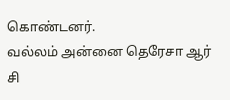கொண்டனர்.
வல்லம் அன்னை தெரேசா ஆர் சி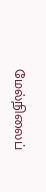மேல்நிலைப்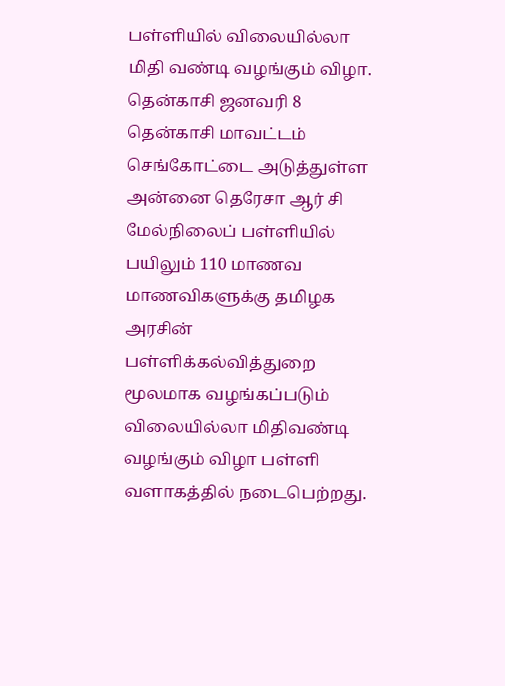பள்ளியில் விலையில்லா மிதி வண்டி வழங்கும் விழா.
தென்காசி ஜனவரி 8 தென்காசி மாவட்டம் செங்கோட்டை அடுத்துள்ள அன்னை தெரேசா ஆர் சி மேல்நிலைப் பள்ளியில் பயிலும் 110 மாணவ மாணவிகளுக்கு தமிழக அரசின் பள்ளிக்கல்வித்துறை மூலமாக வழங்கப்படும் விலையில்லா மிதிவண்டி வழங்கும் விழா பள்ளி வளாகத்தில் நடைபெற்றது.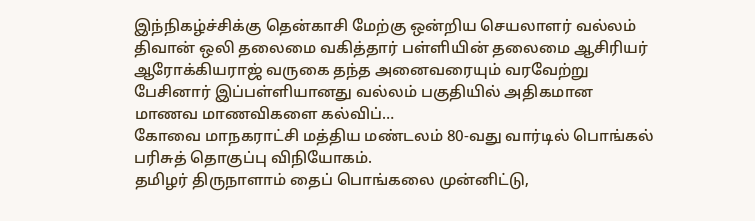இந்நிகழ்ச்சிக்கு தென்காசி மேற்கு ஒன்றிய செயலாளர் வல்லம் திவான் ஒலி தலைமை வகித்தார் பள்ளியின் தலைமை ஆசிரியர் ஆரோக்கியராஜ் வருகை தந்த அனைவரையும் வரவேற்று பேசினார் இப்பள்ளியானது வல்லம் பகுதியில் அதிகமான மாணவ மாணவிகளை கல்விப்…
கோவை மாநகராட்சி மத்திய மண்டலம் 80-வது வார்டில் பொங்கல் பரிசுத் தொகுப்பு விநியோகம்.
தமிழர் திருநாளாம் தைப் பொங்கலை முன்னிட்டு,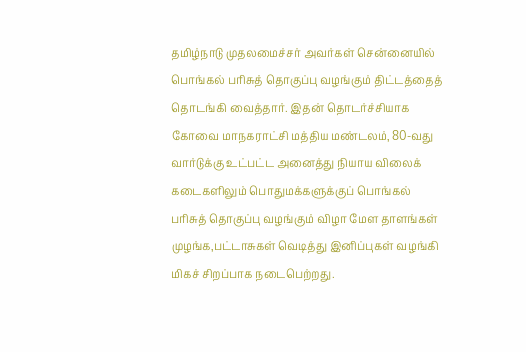தமிழ்நாடு முதலமைச்சர் அவர்கள் சென்னையில் பொங்கல் பரிசுத் தொகுப்பு வழங்கும் திட்டத்தைத் தொடங்கி வைத்தார். இதன் தொடர்ச்சியாக கோவை மாநகராட்சி மத்திய மண்டலம், 80-வது வார்டுக்கு உட்பட்ட அனைத்து நியாய விலைக் கடைகளிலும் பொதுமக்களுக்குப் பொங்கல் பரிசுத் தொகுப்பு வழங்கும் விழா மேள தாளங்கள் முழங்க,பட்டாசுகள் வெடித்து இனிப்புகள் வழங்கி மிகச் சிறப்பாக நடைபெற்றது.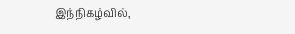இந்நிகழ்வில்,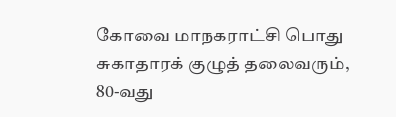கோவை மாநகராட்சி பொது சுகாதாரக் குழுத் தலைவரும், 80-வது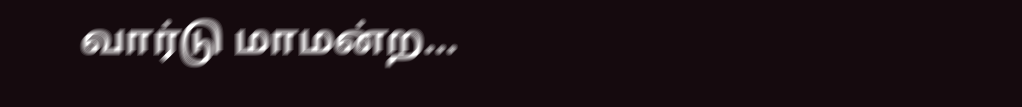வார்டு மாமன்ற…